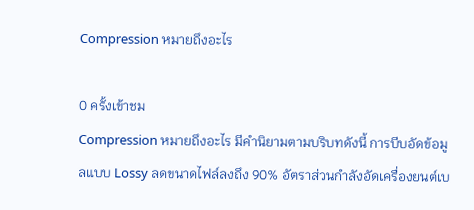Compression หมายถึงอะไร

0 ครั้งเข้าชม
Compression หมายถึงอะไร มีคำนิยามตามบริบทดังนี้ การบีบอัดข้อมูลแบบ Lossy ลดขนาดไฟล์ลงถึง 90% อัตราส่วนกำลังอัดเครื่องยนต์เบ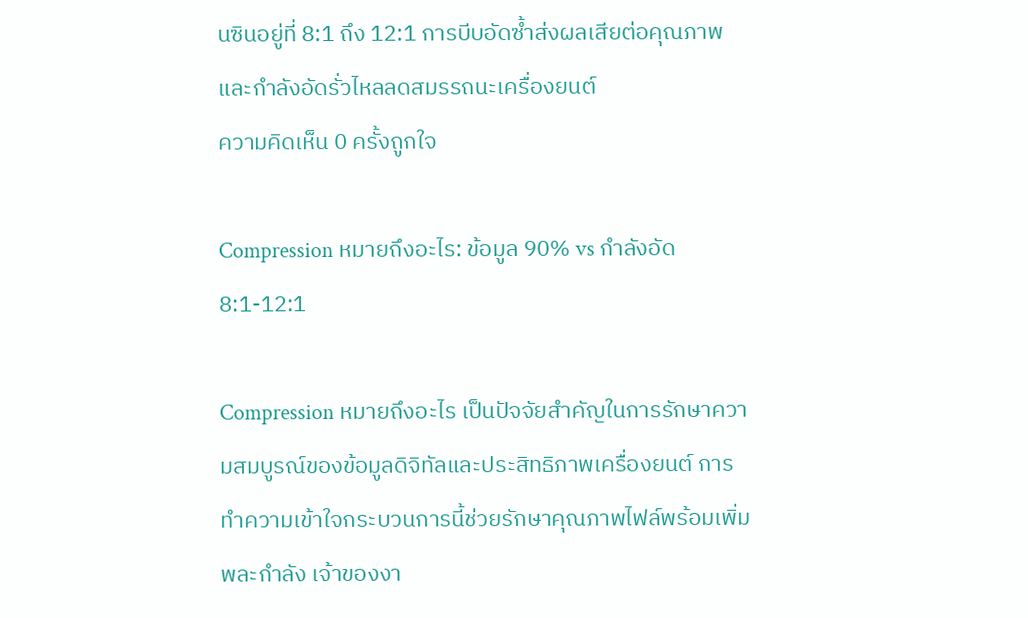นซินอยู่ที่ 8:1 ถึง 12:1 การบีบอัดซ้ำส่งผลเสียต่อคุณภาพและกำลังอัดรั่วไหลลดสมรรถนะเครื่องยนต์
ความคิดเห็น 0 ครั้งถูกใจ

Compression หมายถึงอะไร: ข้อมูล 90% vs กำลังอัด 8:1-12:1

Compression หมายถึงอะไร เป็นปัจจัยสำคัญในการรักษาความสมบูรณ์ของข้อมูลดิจิทัลและประสิทธิภาพเครื่องยนต์ การทำความเข้าใจกระบวนการนี้ช่วยรักษาคุณภาพไฟล์พร้อมเพิ่มพละกำลัง เจ้าของงา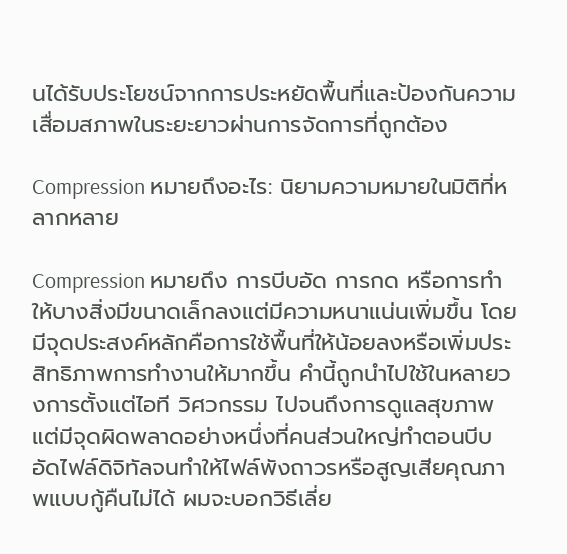นได้รับประโยชน์จากการประหยัดพื้นที่และป้องกันความเสื่อมสภาพในระยะยาวผ่านการจัดการที่ถูกต้อง

Compression หมายถึงอะไร: นิยามความหมายในมิติที่หลากหลาย

Compression หมายถึง การบีบอัด การกด หรือการทำให้บางสิ่งมีขนาดเล็กลงแต่มีความหนาแน่นเพิ่มขึ้น โดยมีจุดประสงค์หลักคือการใช้พื้นที่ให้น้อยลงหรือเพิ่มประสิทธิภาพการทำงานให้มากขึ้น คำนี้ถูกนำไปใช้ในหลายวงการตั้งแต่ไอที วิศวกรรม ไปจนถึงการดูแลสุขภาพ แต่มีจุดผิดพลาดอย่างหนึ่งที่คนส่วนใหญ่ทำตอนบีบอัดไฟล์ดิจิทัลจนทำให้ไฟล์พังถาวรหรือสูญเสียคุณภาพแบบกู้คืนไม่ได้ ผมจะบอกวิธีเลี่ย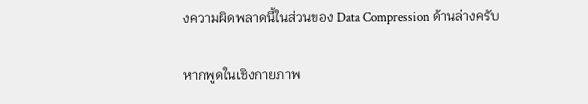งความผิดพลาดนี้ในส่วนของ Data Compression ด้านล่างครับ

หากพูดในเชิงกายภาพ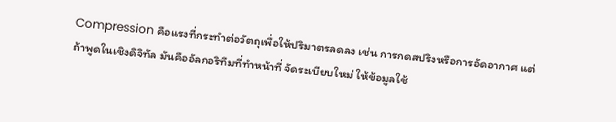Compression คือแรงที่กระทำต่อวัตถุเพื่อให้ปริมาตรลดลง เช่น การกดสปริงหรือการอัดอากาศ แต่ถ้าพูดในเชิงดิจิทัล มันคืออัลกอริทึมที่ทำหน้าที่ จัดระเบียบใหม่ ให้ข้อมูลใช้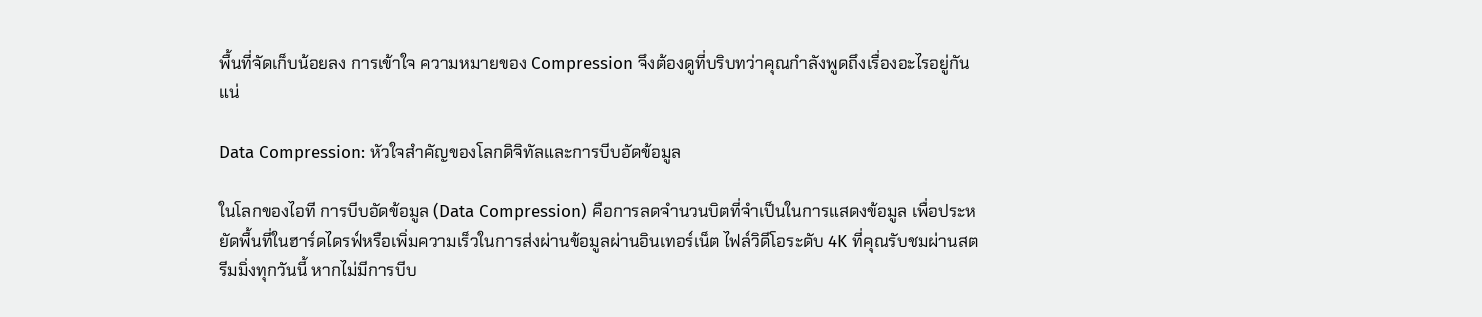พื้นที่จัดเก็บน้อยลง การเข้าใจ ความหมายของ Compression จึงต้องดูที่บริบทว่าคุณกำลังพูดถึงเรื่องอะไรอยู่กันแน่

Data Compression: หัวใจสำคัญของโลกดิจิทัลและการบีบอัดข้อมูล

ในโลกของไอที การบีบอัดข้อมูล (Data Compression) คือการลดจำนวนบิตที่จำเป็นในการแสดงข้อมูล เพื่อประหยัดพื้นที่ในฮาร์ดไดรฟ์หรือเพิ่มความเร็วในการส่งผ่านข้อมูลผ่านอินเทอร์เน็ต ไฟล์วิดีโอระดับ 4K ที่คุณรับชมผ่านสตรีมมิ่งทุกวันนี้ หากไม่มีการบีบ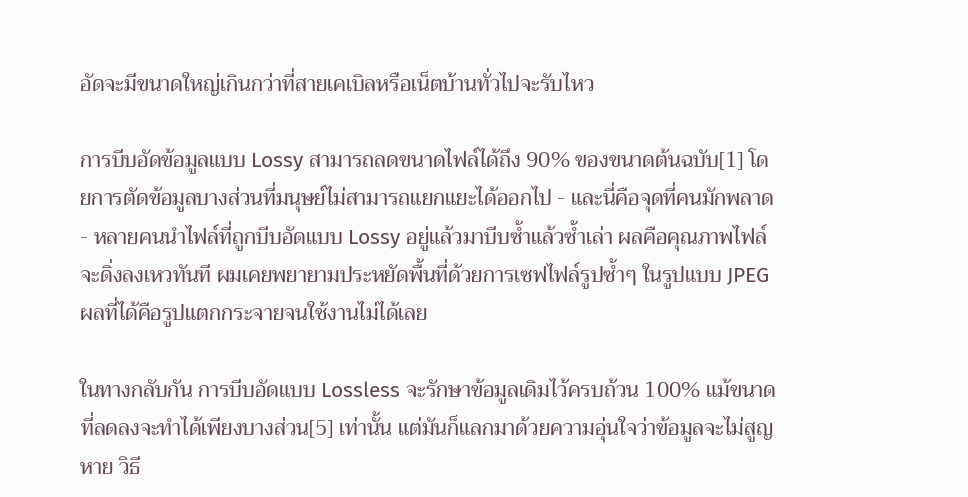อัดจะมีขนาดใหญ่เกินกว่าที่สายเคเบิลหรือเน็ตบ้านทั่วไปจะรับไหว

การบีบอัดข้อมูลแบบ Lossy สามารถลดขนาดไฟล์ได้ถึง 90% ของขนาดต้นฉบับ[1] โดยการตัดข้อมูลบางส่วนที่มนุษย์ไม่สามารถแยกแยะได้ออกไป - และนี่คือจุดที่คนมักพลาด - หลายคนนำไฟล์ที่ถูกบีบอัดแบบ Lossy อยู่แล้วมาบีบซ้ำแล้วซ้ำเล่า ผลคือคุณภาพไฟล์จะดิ่งลงเหวทันที ผมเคยพยายามประหยัดพื้นที่ด้วยการเซฟไฟล์รูปซ้ำๆ ในรูปแบบ JPEG ผลที่ได้คือรูปแตกกระจายจนใช้งานไม่ได้เลย

ในทางกลับกัน การบีบอัดแบบ Lossless จะรักษาข้อมูลเดิมไว้ครบถ้วน 100% แม้ขนาดที่ลดลงจะทำได้เพียงบางส่วน[5] เท่านั้น แต่มันก็แลกมาด้วยความอุ่นใจว่าข้อมูลจะไม่สูญหาย วิธี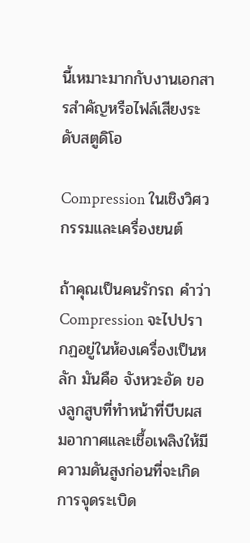นี้เหมาะมากกับงานเอกสารสำคัญหรือไฟล์เสียงระดับสตูดิโอ

Compression ในเชิงวิศวกรรมและเครื่องยนต์

ถ้าคุณเป็นคนรักรถ คำว่า Compression จะไปปรากฏอยู่ในห้องเครื่องเป็นหลัก มันคือ จังหวะอัด ของลูกสูบที่ทำหน้าที่บีบผสมอากาศและเชื้อเพลิงให้มีความดันสูงก่อนที่จะเกิดการจุดระเบิด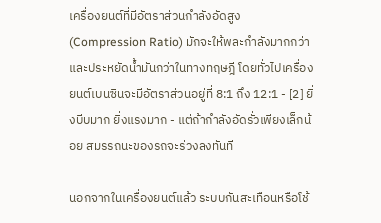เครื่องยนต์ที่มีอัตราส่วนกำลังอัดสูง (Compression Ratio) มักจะให้พละกำลังมากกว่าและประหยัดน้ำมันกว่าในทางทฤษฎี โดยทั่วไปเครื่องยนต์เบนซินจะมีอัตราส่วนอยู่ที่ 8:1 ถึง 12:1 - [2] ยิ่งบีบมาก ยิ่งแรงมาก - แต่ถ้ากำลังอัดรั่วเพียงเล็กน้อย สมรรถนะของรถจะร่วงลงทันที

นอกจากในเครื่องยนต์แล้ว ระบบกันสะเทือนหรือโช้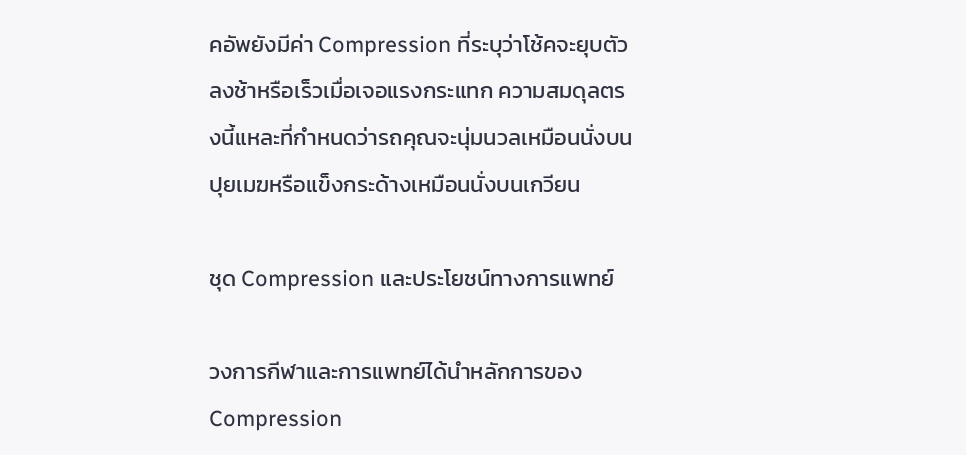คอัพยังมีค่า Compression ที่ระบุว่าโช้คจะยุบตัวลงช้าหรือเร็วเมื่อเจอแรงกระแทก ความสมดุลตรงนี้แหละที่กำหนดว่ารถคุณจะนุ่มนวลเหมือนนั่งบนปุยเมฆหรือแข็งกระด้างเหมือนนั่งบนเกวียน

ชุด Compression และประโยชน์ทางการแพทย์

วงการกีฬาและการแพทย์ได้นำหลักการของ Compression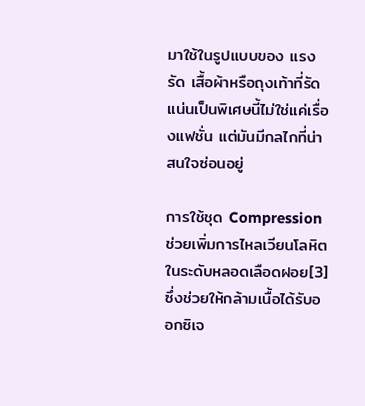มาใช้ในรูปแบบของ แรงรัด เสื้อผ้าหรือถุงเท้าที่รัดแน่นเป็นพิเศษนี้ไม่ใช่แค่เรื่องแฟชั่น แต่มันมีกลไกที่น่าสนใจซ่อนอยู่

การใช้ชุด Compression ช่วยเพิ่มการไหลเวียนโลหิตในระดับหลอดเลือดฝอย[3] ซึ่งช่วยให้กล้ามเนื้อได้รับออกซิเจ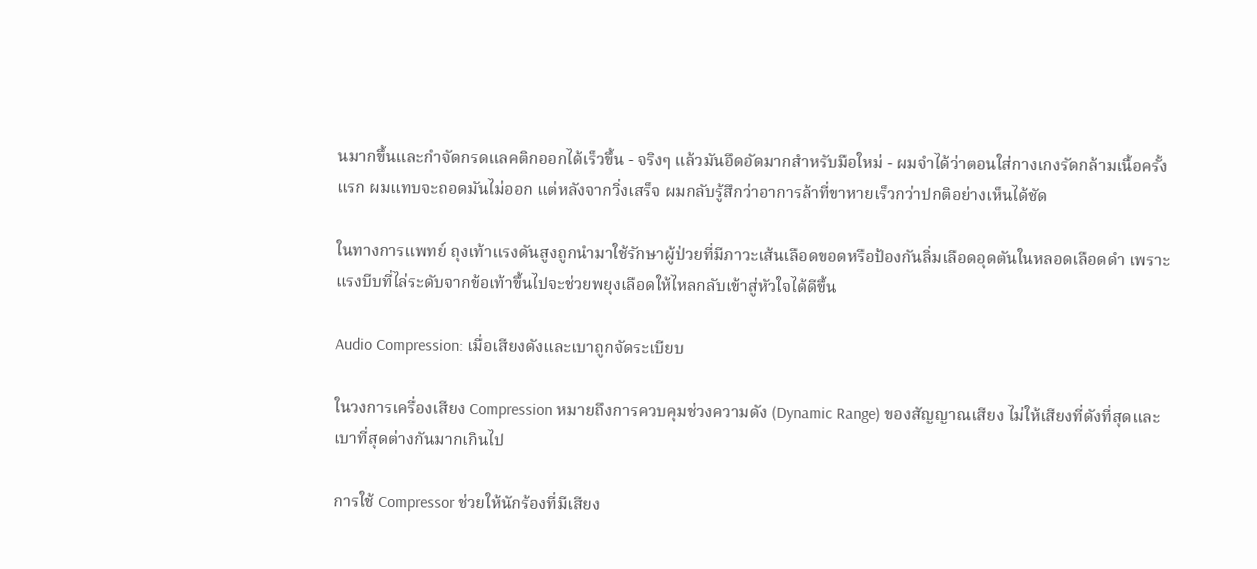นมากขึ้นและกำจัดกรดแลคติกออกได้เร็วขึ้น - จริงๆ แล้วมันอึดอัดมากสำหรับมือใหม่ - ผมจำได้ว่าตอนใส่กางเกงรัดกล้ามเนื้อครั้งแรก ผมแทบจะถอดมันไม่ออก แต่หลังจากวิ่งเสร็จ ผมกลับรู้สึกว่าอาการล้าที่ขาหายเร็วกว่าปกติอย่างเห็นได้ชัด

ในทางการแพทย์ ถุงเท้าแรงดันสูงถูกนำมาใช้รักษาผู้ป่วยที่มีภาวะเส้นเลือดขอดหรือป้องกันลิ่มเลือดอุดตันในหลอดเลือดดำ เพราะแรงบีบที่ไล่ระดับจากข้อเท้าขึ้นไปจะช่วยพยุงเลือดให้ไหลกลับเข้าสู่หัวใจได้ดีขึ้น

Audio Compression: เมื่อเสียงดังและเบาถูกจัดระเบียบ

ในวงการเครื่องเสียง Compression หมายถึงการควบคุมช่วงความดัง (Dynamic Range) ของสัญญาณเสียง ไม่ให้เสียงที่ดังที่สุดและเบาที่สุดต่างกันมากเกินไป

การใช้ Compressor ช่วยให้นักร้องที่มีเสียง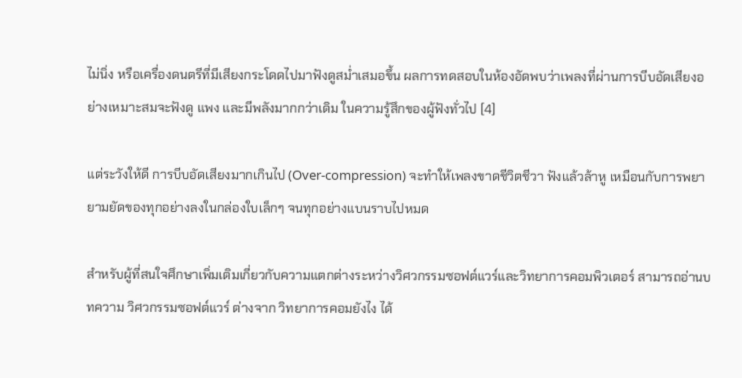ไม่นิ่ง หรือเครื่องดนตรีที่มีเสียงกระโดดไปมาฟังดูสม่ำเสมอขึ้น ผลการทดสอบในห้องอัดพบว่าเพลงที่ผ่านการบีบอัดเสียงอย่างเหมาะสมจะฟังดู แพง และมีพลังมากกว่าเดิม ในความรู้สึกของผู้ฟังทั่วไป [4]

แต่ระวังให้ดี การบีบอัดเสียงมากเกินไป (Over-compression) จะทำให้เพลงขาดชีวิตชีวา ฟังแล้วล้าหู เหมือนกับการพยายามยัดของทุกอย่างลงในกล่องใบเล็กๆ จนทุกอย่างแบนราบไปหมด

สำหรับผู้ที่สนใจศึกษาเพิ่มเติมเกี่ยวกับความแตกต่างระหว่างวิศวกรรมซอฟต์แวร์และวิทยาการคอมพิวเตอร์ สามารถอ่านบทความ วิศวกรรมซอฟต์แวร์ ต่างจาก วิทยาการคอมยังไง ได้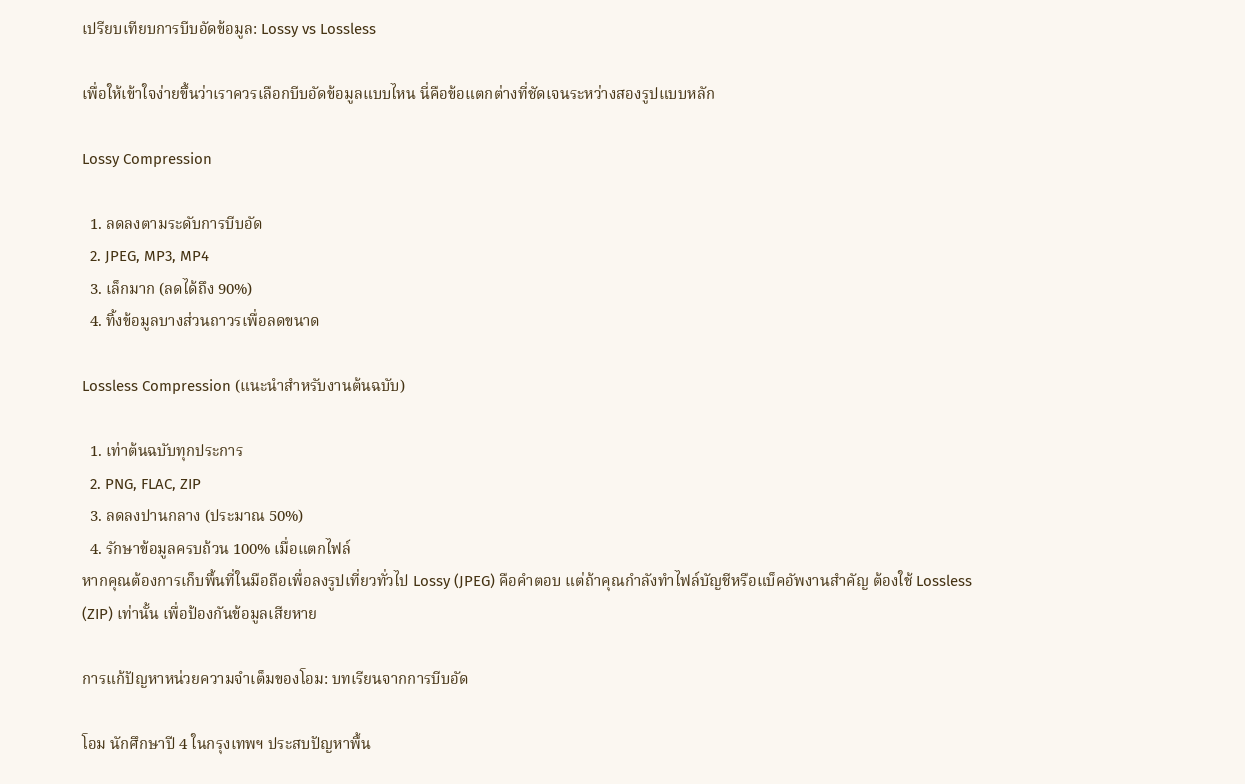เปรียบเทียบการบีบอัดข้อมูล: Lossy vs Lossless

เพื่อให้เข้าใจง่ายขึ้นว่าเราควรเลือกบีบอัดข้อมูลแบบไหน นี่คือข้อแตกต่างที่ชัดเจนระหว่างสองรูปแบบหลัก

Lossy Compression

  1. ลดลงตามระดับการบีบอัด
  2. JPEG, MP3, MP4
  3. เล็กมาก (ลดได้ถึง 90%)
  4. ทิ้งข้อมูลบางส่วนถาวรเพื่อลดขนาด

Lossless Compression (แนะนำสำหรับงานต้นฉบับ)

  1. เท่าต้นฉบับทุกประการ
  2. PNG, FLAC, ZIP
  3. ลดลงปานกลาง (ประมาณ 50%)
  4. รักษาข้อมูลครบถ้วน 100% เมื่อแตกไฟล์
หากคุณต้องการเก็บพื้นที่ในมือถือเพื่อลงรูปเที่ยวทั่วไป Lossy (JPEG) คือคำตอบ แต่ถ้าคุณกำลังทำไฟล์บัญชีหรือแบ็คอัพงานสำคัญ ต้องใช้ Lossless (ZIP) เท่านั้น เพื่อป้องกันข้อมูลเสียหาย

การแก้ปัญหาหน่วยความจำเต็มของโอม: บทเรียนจากการบีบอัด

โอม นักศึกษาปี 4 ในกรุงเทพฯ ประสบปัญหาพื้น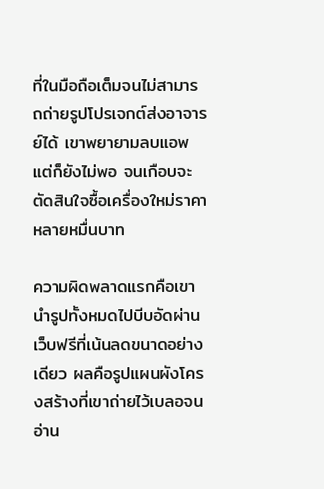ที่ในมือถือเต็มจนไม่สามารถถ่ายรูปโปรเจกต์ส่งอาจารย์ได้ เขาพยายามลบแอพแต่ก็ยังไม่พอ จนเกือบจะตัดสินใจซื้อเครื่องใหม่ราคาหลายหมื่นบาท

ความผิดพลาดแรกคือเขานำรูปทั้งหมดไปบีบอัดผ่านเว็บฟรีที่เน้นลดขนาดอย่างเดียว ผลคือรูปแผนผังโครงสร้างที่เขาถ่ายไว้เบลอจนอ่าน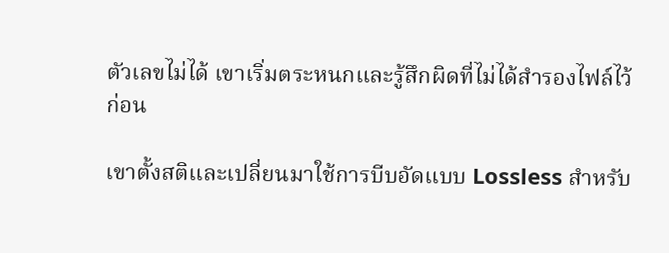ตัวเลขไม่ได้ เขาเริ่มตระหนกและรู้สึกผิดที่ไม่ได้สำรองไฟล์ไว้ก่อน

เขาตั้งสติและเปลี่ยนมาใช้การบีบอัดแบบ Lossless สำหรับ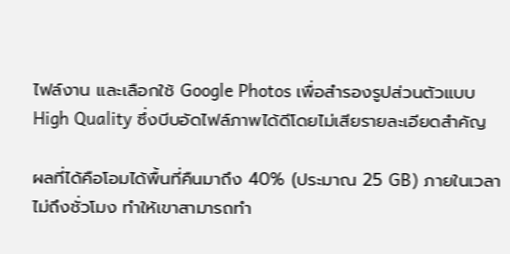ไฟล์งาน และเลือกใช้ Google Photos เพื่อสำรองรูปส่วนตัวแบบ High Quality ซึ่งบีบอัดไฟล์ภาพได้ดีโดยไม่เสียรายละเอียดสำคัญ

ผลที่ได้คือโอมได้พื้นที่คืนมาถึง 40% (ประมาณ 25 GB) ภายในเวลาไม่ถึงชั่วโมง ทำให้เขาสามารถทำ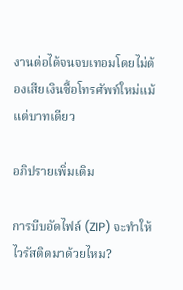งานต่อได้จนจบเทอมโดยไม่ต้องเสียเงินซื้อโทรศัพท์ใหม่แม้แต่บาทเดียว

อภิปรายเพิ่มเติม

การบีบอัดไฟล์ (ZIP) จะทำให้ไวรัสติดมาด้วยไหม?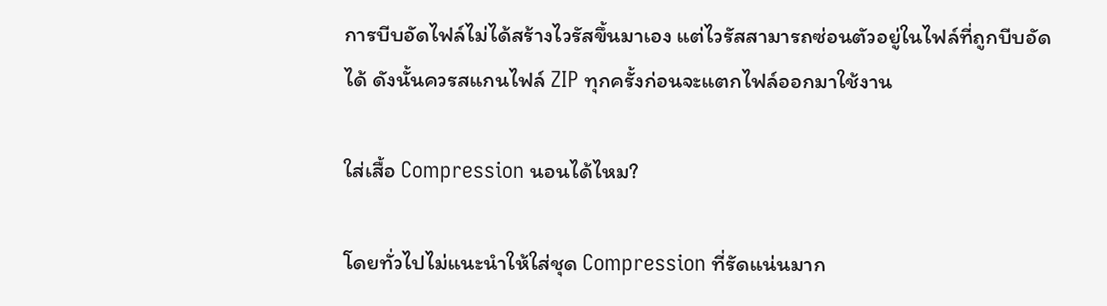การบีบอัดไฟล์ไม่ได้สร้างไวรัสขึ้นมาเอง แต่ไวรัสสามารถซ่อนตัวอยู่ในไฟล์ที่ถูกบีบอัดได้ ดังนั้นควรสแกนไฟล์ ZIP ทุกครั้งก่อนจะแตกไฟล์ออกมาใช้งาน

ใส่เสื้อ Compression นอนได้ไหม?

โดยทั่วไปไม่แนะนำให้ใส่ชุด Compression ที่รัดแน่นมาก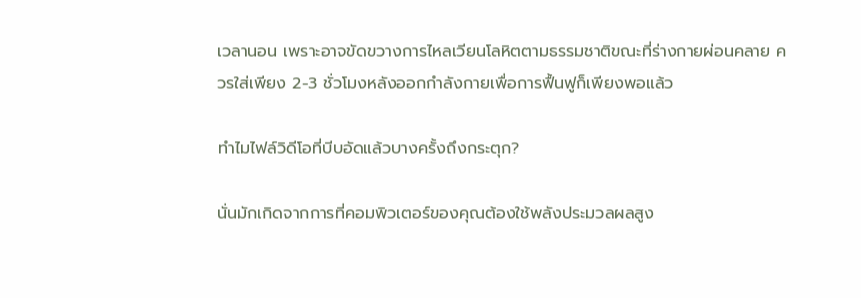เวลานอน เพราะอาจขัดขวางการไหลเวียนโลหิตตามธรรมชาติขณะที่ร่างกายผ่อนคลาย ควรใส่เพียง 2-3 ชั่วโมงหลังออกกำลังกายเพื่อการฟื้นฟูก็เพียงพอแล้ว

ทำไมไฟล์วิดีโอที่บีบอัดแล้วบางครั้งถึงกระตุก?

นั่นมักเกิดจากการที่คอมพิวเตอร์ของคุณต้องใช้พลังประมวลผลสูง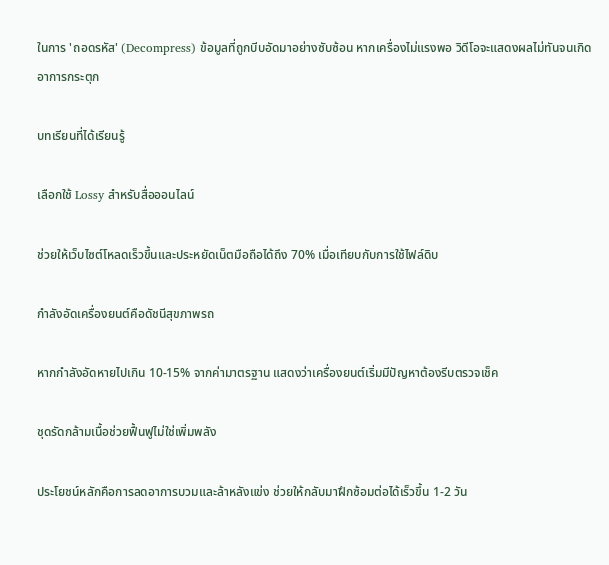ในการ 'ถอดรหัส' (Decompress) ข้อมูลที่ถูกบีบอัดมาอย่างซับซ้อน หากเครื่องไม่แรงพอ วิดีโอจะแสดงผลไม่ทันจนเกิดอาการกระตุก

บทเรียนที่ได้เรียนรู้

เลือกใช้ Lossy สำหรับสื่อออนไลน์

ช่วยให้เว็บไซต์โหลดเร็วขึ้นและประหยัดเน็ตมือถือได้ถึง 70% เมื่อเทียบกับการใช้ไฟล์ดิบ

กำลังอัดเครื่องยนต์คือดัชนีสุขภาพรถ

หากกำลังอัดหายไปเกิน 10-15% จากค่ามาตรฐาน แสดงว่าเครื่องยนต์เริ่มมีปัญหาต้องรีบตรวจเช็ค

ชุดรัดกล้ามเนื้อช่วยฟื้นฟูไม่ใช่เพิ่มพลัง

ประโยชน์หลักคือการลดอาการบวมและล้าหลังแข่ง ช่วยให้กลับมาฝึกซ้อมต่อได้เร็วขึ้น 1-2 วัน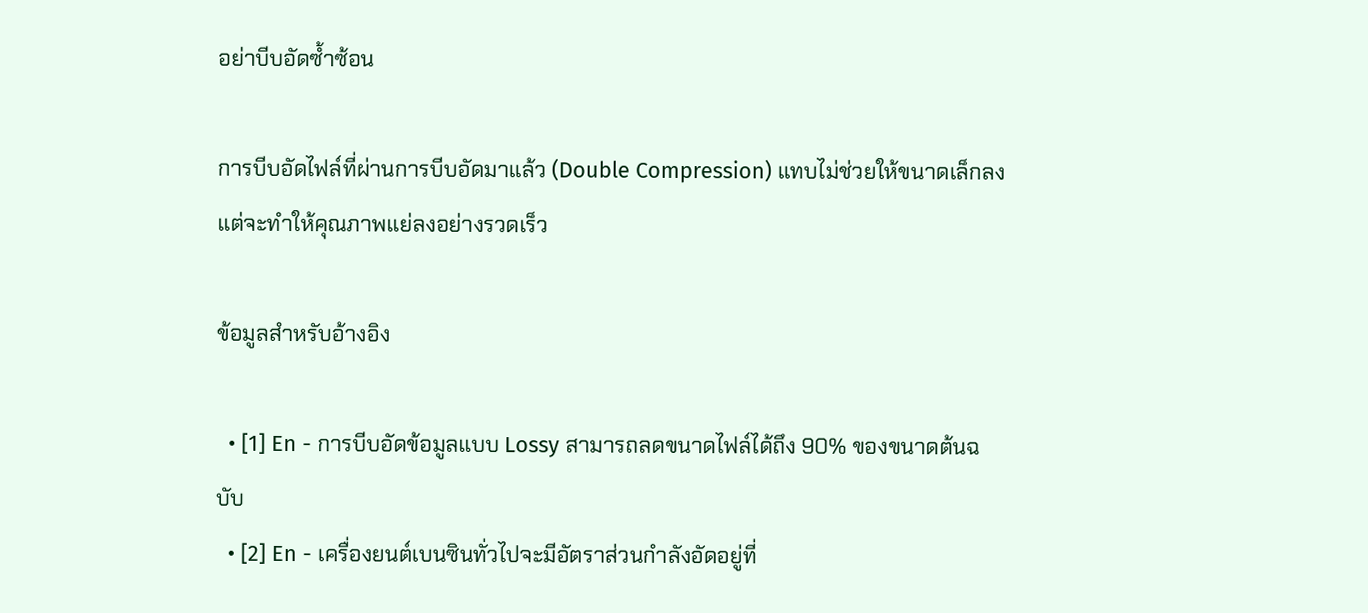อย่าบีบอัดซ้ำซ้อน

การบีบอัดไฟล์ที่ผ่านการบีบอัดมาแล้ว (Double Compression) แทบไม่ช่วยให้ขนาดเล็กลงแต่จะทำให้คุณภาพแย่ลงอย่างรวดเร็ว

ข้อมูลสำหรับอ้างอิง

  • [1] En - การบีบอัดข้อมูลแบบ Lossy สามารถลดขนาดไฟล์ได้ถึง 90% ของขนาดต้นฉบับ
  • [2] En - เครื่องยนต์เบนซินทั่วไปจะมีอัตราส่วนกำลังอัดอยู่ที่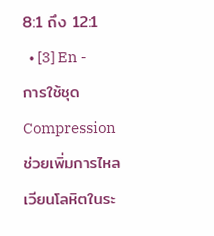8:1 ถึง 12:1
  • [3] En - การใช้ชุด Compression ช่วยเพิ่มการไหลเวียนโลหิตในระ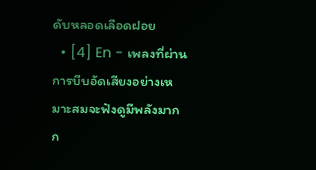ดับหลอดเลือดฝอย
  • [4] En - เพลงที่ผ่านการบีบอัดเสียงอย่างเหมาะสมจะฟังดูมีพลังมากก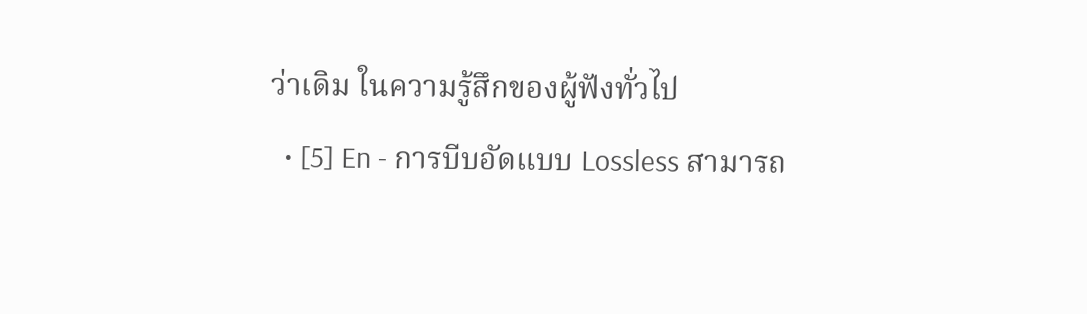ว่าเดิม ในความรู้สึกของผู้ฟังทั่วไป
  • [5] En - การบีบอัดแบบ Lossless สามารถ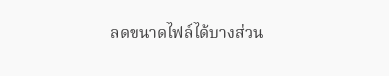ลดขนาดไฟล์ได้บางส่วน